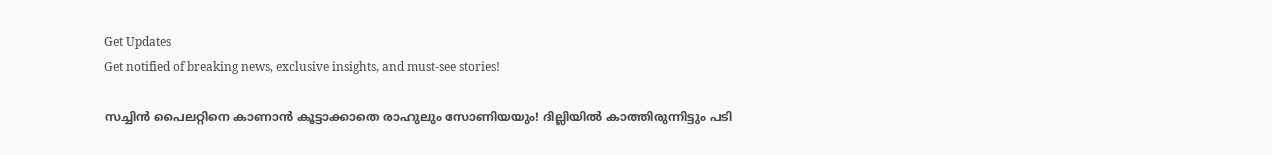Get Updates
Get notified of breaking news, exclusive insights, and must-see stories!

സച്ചിൻ പൈലറ്റിനെ കാണാൻ കൂട്ടാക്കാതെ രാഹുലും സോണിയയും! ദില്ലിയിൽ കാത്തിരുന്നിട്ടും പടി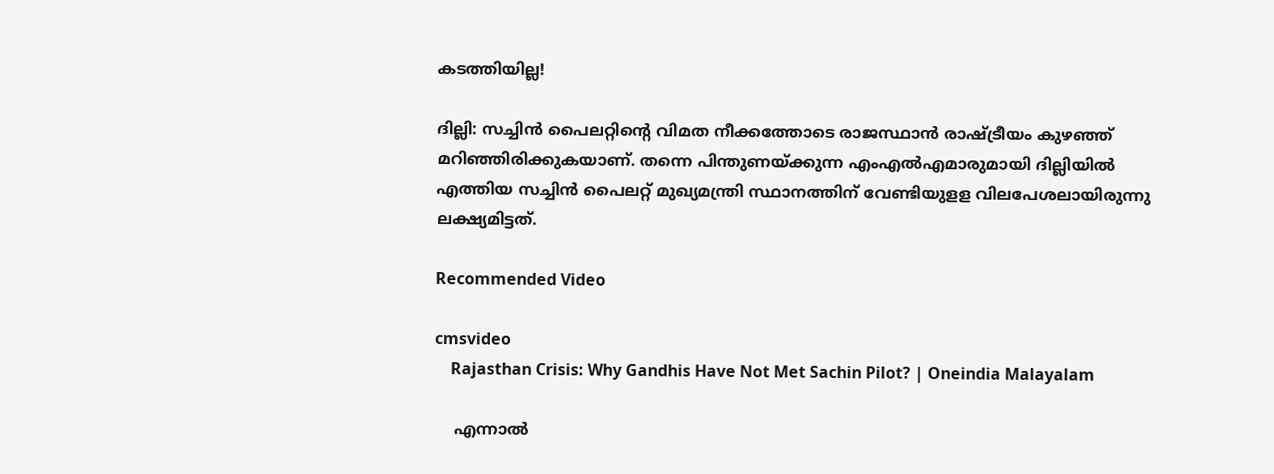കടത്തിയില്ല!

ദില്ലി: സച്ചിന്‍ പൈലറ്റിന്റെ വിമത നീക്കത്തോടെ രാജസ്ഥാന്‍ രാഷ്ട്രീയം കുഴഞ്ഞ് മറിഞ്ഞിരിക്കുകയാണ്. തന്നെ പിന്തുണയ്ക്കുന്ന എംഎല്‍എമാരുമായി ദില്ലിയില്‍ എത്തിയ സച്ചിന്‍ പൈലറ്റ് മുഖ്യമന്ത്രി സ്ഥാനത്തിന് വേണ്ടിയുളള വിലപേശലായിരുന്നു ലക്ഷ്യമിട്ടത്.

Recommended Video

cmsvideo
    Rajasthan Crisis: Why Gandhis Have Not Met Sachin Pilot? | Oneindia Malayalam

    എന്നാല്‍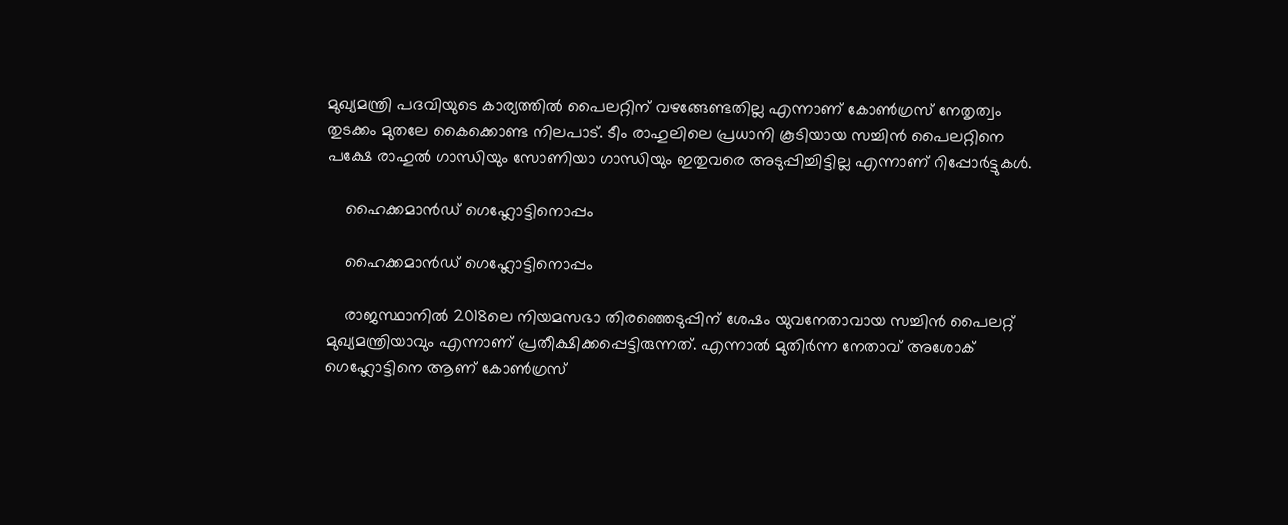മുഖ്യമന്ത്രി പദവിയുടെ കാര്യത്തില്‍ പൈലറ്റിന് വഴങ്ങേണ്ടതില്ല എന്നാണ് കോണ്‍ഗ്രസ് നേതൃത്വം തുടക്കം മുതലേ കൈക്കൊണ്ട നിലപാട്. ടീം രാഹുലിലെ പ്രധാനി കൂടിയായ സച്ചിന്‍ പൈലറ്റിനെ പക്ഷേ രാഹുല്‍ ഗാന്ധിയും സോണിയാ ഗാന്ധിയും ഇതുവരെ അടുപ്പിച്ചിട്ടില്ല എന്നാണ് റിപ്പോര്‍ട്ടുകള്‍.

    ഹൈക്കമാൻഡ് ഗെഹ്ലോട്ടിനൊപ്പം

    ഹൈക്കമാൻഡ് ഗെഹ്ലോട്ടിനൊപ്പം

    രാജസ്ഥാനില്‍ 2018ലെ നിയമസഭാ തിരഞ്ഞെടുപ്പിന് ശേഷം യുവനേതാവായ സച്ചിന്‍ പൈലറ്റ് മുഖ്യമന്ത്രിയാവും എന്നാണ് പ്രതീക്ഷിക്കപ്പെട്ടിരുന്നത്. എന്നാല്‍ മുതിര്‍ന്ന നേതാവ് അശോക് ഗെഹ്ലോട്ടിനെ ആണ് കോണ്‍ഗ്രസ്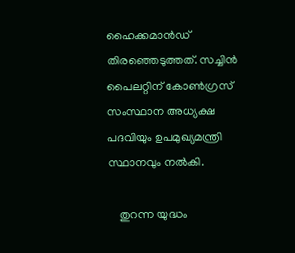ഹൈക്കമാന്‍ഡ് തിരഞ്ഞെടുത്തത്. സച്ചിന്‍ പൈലറ്റിന് കോണ്‍ഗ്രസ് സംസ്ഥാന അധ്യക്ഷ പദവിയും ഉപമുഖ്യമന്ത്രി സ്ഥാനവും നല്‍കി.

    തുറന്ന യുദ്ധം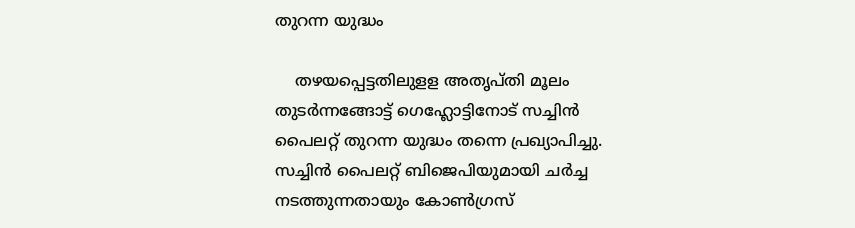തുറന്ന യുദ്ധം

    തഴയപ്പെട്ടതിലുളള അതൃപ്തി മൂലം തുടര്‍ന്നങ്ങോട്ട് ഗെഹ്ലോട്ടിനോട് സച്ചിന്‍ പൈലറ്റ് തുറന്ന യുദ്ധം തന്നെ പ്രഖ്യാപിച്ചു. സച്ചിന്‍ പൈലറ്റ് ബിജെപിയുമായി ചര്‍ച്ച നടത്തുന്നതായും കോണ്‍ഗ്രസ്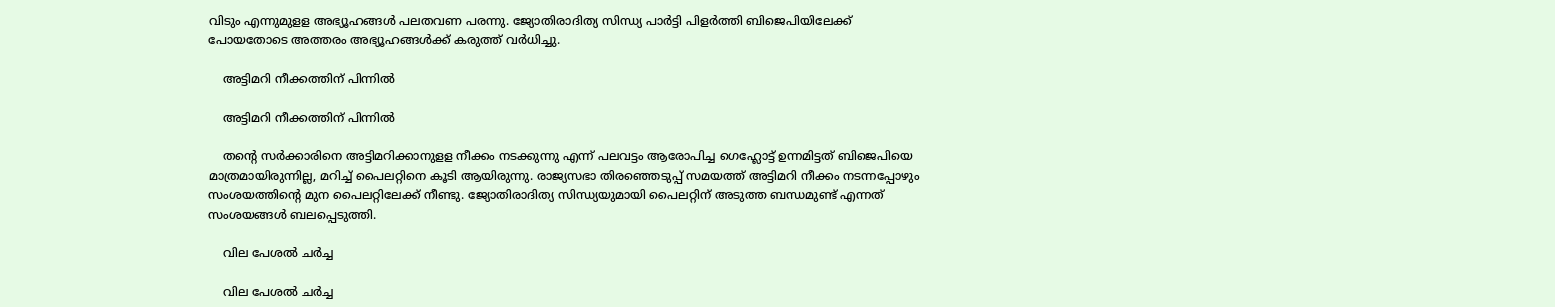വിടും എന്നുമുളള അഭ്യൂഹങ്ങള്‍ പലതവണ പരന്നു. ജ്യോതിരാദിത്യ സിന്ധ്യ പാര്‍ട്ടി പിളര്‍ത്തി ബിജെപിയിലേക്ക് പോയതോടെ അത്തരം അഭ്യൂഹങ്ങള്‍ക്ക് കരുത്ത് വര്‍ധിച്ചു.

    അട്ടിമറി നീക്കത്തിന് പിന്നിൽ

    അട്ടിമറി നീക്കത്തിന് പിന്നിൽ

    തന്റെ സര്‍ക്കാരിനെ അട്ടിമറിക്കാനുളള നീക്കം നടക്കുന്നു എന്ന് പലവട്ടം ആരോപിച്ച ഗെഹ്ലോട്ട് ഉന്നമിട്ടത് ബിജെപിയെ മാത്രമായിരുന്നില്ല, മറിച്ച് പൈലറ്റിനെ കൂടി ആയിരുന്നു. രാജ്യസഭാ തിരഞ്ഞെടുപ്പ് സമയത്ത് അട്ടിമറി നീക്കം നടന്നപ്പോഴും സംശയത്തിന്റെ മുന പൈലറ്റിലേക്ക് നീണ്ടു. ജ്യോതിരാദിത്യ സിന്ധ്യയുമായി പൈലറ്റിന് അടുത്ത ബന്ധമുണ്ട് എന്നത് സംശയങ്ങള്‍ ബലപ്പെടുത്തി.

    വില പേശൽ ചർച്ച

    വില പേശൽ ചർച്ച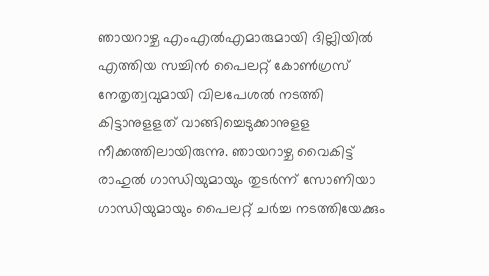ഞായറാഴ്ച എംഎല്‍എമാരുമായി ദില്ലിയില്‍ എത്തിയ സച്ചിന്‍ പൈലറ്റ് കോണ്‍ഗ്രസ് നേതൃത്വവുമായി വിലപേശല്‍ നടത്തി കിട്ടാനുളളത് വാങ്ങിച്ചെടുക്കാനുളള നീക്കത്തിലായിരുന്നു. ഞായറാഴ്ച വൈകിട്ട് രാഹുല്‍ ഗാന്ധിയുമായും തുടര്‍ന്ന് സോണിയാ ഗാന്ധിയുമായും പൈലറ്റ് ചര്‍ച്ച നടത്തിയേക്കും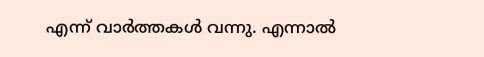എന്ന് വാര്‍ത്തകള്‍ വന്നു. എന്നാല്‍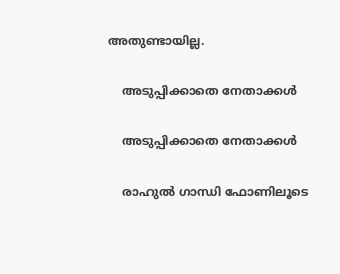അതുണ്ടായില്ല.

    അടുപ്പിക്കാതെ നേതാക്കൾ

    അടുപ്പിക്കാതെ നേതാക്കൾ

    രാഹുല്‍ ഗാന്ധി ഫോണിലൂടെ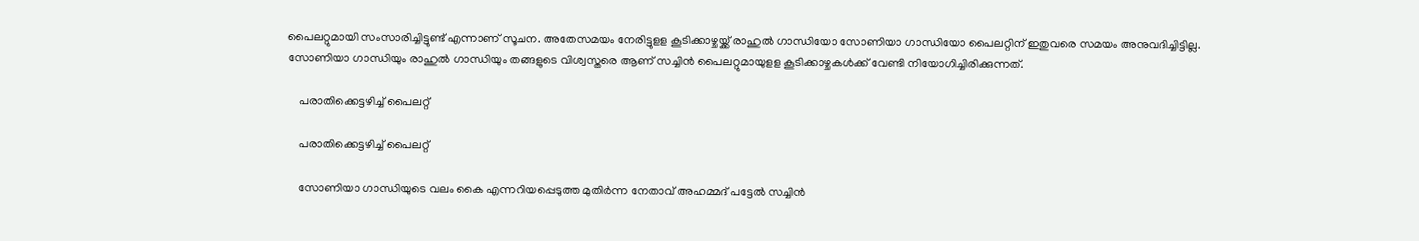പൈലറ്റുമായി സംസാരിച്ചിട്ടുണ്ട് എന്നാണ് സൂചന. അതേസമയം നേരിട്ടുളള കൂടിക്കാഴ്ചയ്ക്ക് രാഹുല്‍ ഗാന്ധിയോ സോണിയാ ഗാന്ധിയോ പൈലറ്റിന് ഇതുവരെ സമയം അനുവദിച്ചിട്ടില്ല. സോണിയാ ഗാന്ധിയും രാഹുല്‍ ഗാന്ധിയും തങ്ങളുടെ വിശ്വസ്തരെ ആണ് സച്ചിന്‍ പൈലറ്റുമായുളള കൂടിക്കാഴ്ചകള്‍ക്ക് വേണ്ടി നിയോഗിച്ചിരിക്കുന്നത്.

    പരാതിക്കെട്ടഴിച്ച് പൈലറ്റ്

    പരാതിക്കെട്ടഴിച്ച് പൈലറ്റ്

    സോണിയാ ഗാന്ധിയുടെ വലം കൈ എന്നറിയപ്പെടുത്ത മുതിര്‍ന്ന നേതാവ് അഹമ്മദ് പട്ടേല്‍ സച്ചിന്‍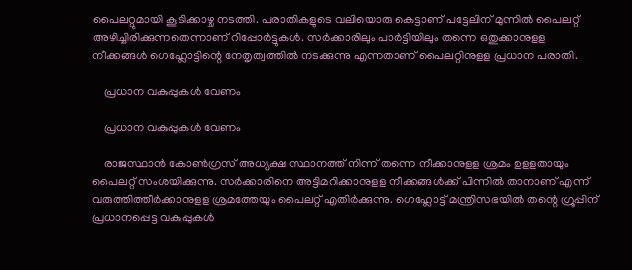പൈലറ്റുമായി കൂടിക്കാഴ്ച നടത്തി. പരാതികളുടെ വലിയൊരു കെട്ടാണ് പട്ടേലിന് മുന്നില്‍ പൈലറ്റ് അഴിച്ചിരിക്കുന്നതെന്നാണ് റിപ്പോര്‍ട്ടുകള്‍. സര്‍ക്കാരിലും പാര്‍ട്ടിയിലും തന്നെ ഒതുക്കാനുളള നീക്കങ്ങള്‍ ഗെഹ്ലോട്ടിന്റെ നേതൃത്വത്തില്‍ നടക്കുന്നു എന്നതാണ് പൈലറ്റിനുളള പ്രധാന പരാതി.

    പ്രധാന വകുപ്പുകൾ വേണം

    പ്രധാന വകുപ്പുകൾ വേണം

    രാജസ്ഥാന്‍ കോണ്‍ഗ്രസ് അധ്യക്ഷ സ്ഥാനത്ത് നിന്ന് തന്നെ നീക്കാനുളള ശ്രമം ഉളളതായും പൈലറ്റ് സംശയിക്കുന്നു. സര്‍ക്കാരിനെ അട്ടിമറിക്കാനുളള നീക്കങ്ങള്‍ക്ക് പിന്നില്‍ താനാണ് എന്ന് വരുത്തിത്തീര്‍ക്കാനുളള ശ്രമത്തേയും പൈലറ്റ് എതിര്‍ക്കുന്നു. ഗെഹ്ലോട്ട് മന്ത്രിസഭയില്‍ തന്റെ ഗ്രൂപ്പിന് പ്രധാനപ്പെട്ട വകുപ്പുകള്‍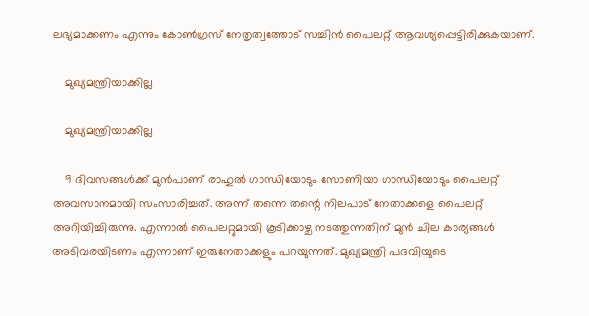ലഭ്യമാക്കണം എന്നും കോണ്‍ഗ്രസ് നേതൃത്വത്തോട് സച്ചിന്‍ പൈലറ്റ് ആവശ്യപ്പെട്ടിരിക്കുകയാണ്.

    മുഖ്യമന്ത്രിയാക്കില്ല

    മുഖ്യമന്ത്രിയാക്കില്ല

    9 ദിവസങ്ങള്‍ക്ക് മുന്‍പാണ് രാഹുല്‍ ഗാന്ധിയോടും സോണിയാ ഗാന്ധിയോടും പൈലറ്റ് അവസാനമായി സംസാരിച്ചത്. അന്ന് തന്നെ തന്റെ നിലപാട് നേതാക്കളെ പൈലറ്റ് അറിയിച്ചിരുന്നു. എന്നാല്‍ പൈലറ്റുമായി കൂടിക്കാഴ്ച നടത്തുന്നതിന് മുന്‍ ചില കാര്യങ്ങള്‍ അടിവരയിടണം എന്നാണ് ഇരുനേതാക്കളും പറയുന്നത്. മുഖ്യമന്ത്രി പദവിയുടെ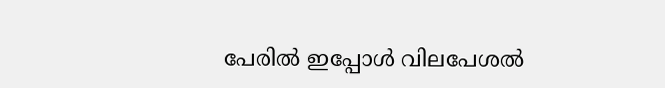പേരില്‍ ഇപ്പോള്‍ വിലപേശല്‍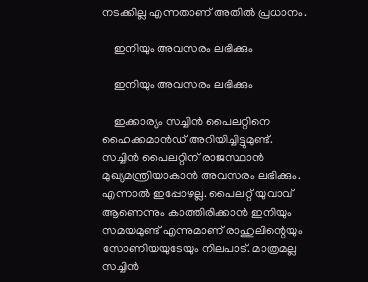നടക്കില്ല എന്നതാണ് അതില്‍ പ്രധാനം.

    ഇനിയും അവസരം ലഭിക്കും

    ഇനിയും അവസരം ലഭിക്കും

    ഇക്കാര്യം സച്ചിന്‍ പൈലറ്റിനെ ഹൈക്കമാന്‍ഡ് അറിയിച്ചിട്ടുമുണ്ട്. സച്ചിന്‍ പൈലറ്റിന് രാജസ്ഥാന്‍ മുഖ്യമന്ത്രിയാകാന്‍ അവസരം ലഭിക്കും. എന്നാല്‍ ഇപ്പോഴല്ല. പൈലറ്റ് യുവാവ് ആണെന്നും കാത്തിരിക്കാന്‍ ഇനിയും സമയമുണ്ട് എന്നുമാണ് രാഹുലിന്റെയും സോണിയയുടേയും നിലപാട്. മാത്രമല്ല സച്ചിന്‍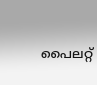പൈലറ്റ്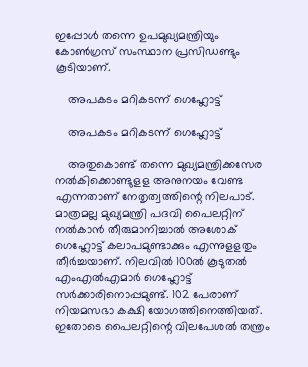ഇപ്പോള്‍ തന്നെ ഉപമുഖ്യമന്ത്രിയും കോണ്‍ഗ്രസ് സംസ്ഥാന പ്രസിഡണ്ടും കൂടിയാണ്.

    അപകടം മറികടന്ന് ഗെഹ്ലോട്ട്

    അപകടം മറികടന്ന് ഗെഹ്ലോട്ട്

    അതുകൊണ്ട് തന്നെ മുഖ്യമന്ത്രിക്കസേര നല്‍കിക്കൊണ്ടുളള അനുനയം വേണ്ട എന്നതാണ് നേതൃത്വത്തിന്റെ നിലപാട്. മാത്രമല്ല മുഖ്യമന്ത്രി പദവി പൈലറ്റിന് നല്‍കാന്‍ തീരുമാനിച്ചാല്‍ അശോക് ഗെഹ്ലോട്ട് കലാപമുണ്ടാക്കും എന്നുളളതും തീര്‍ച്ചയാണ്. നിലവില്‍ 100ല്‍ കൂടുതല്‍ എംഎല്‍എമാര്‍ ഗെഹ്ലോട്ട് സര്‍ക്കാരിനൊപ്പമുണ്ട്. 102 പേരാണ് നിയമസഭാ കക്ഷി യോഗത്തിനെത്തിയത്. ഇതോടെ പൈലറ്റിന്റെ വിലപേശല്‍ തന്ത്രം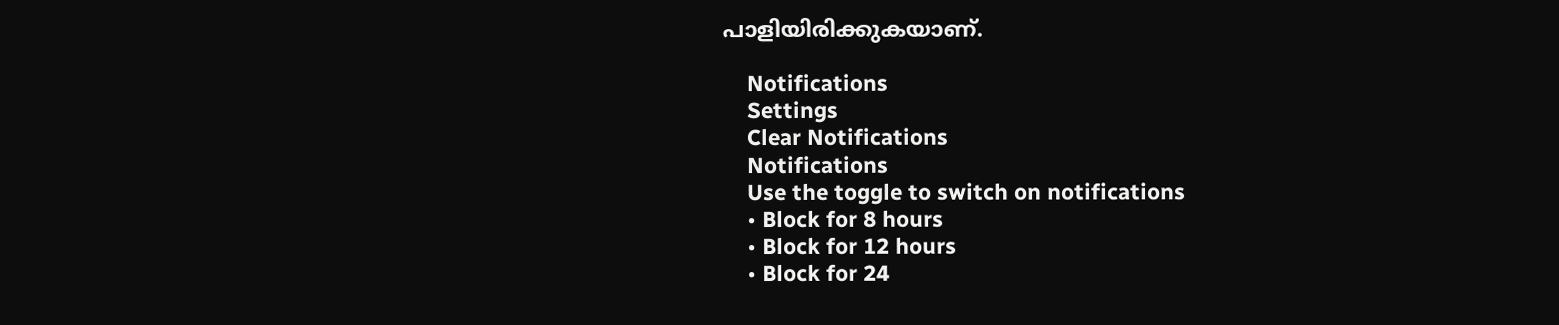പാളിയിരിക്കുകയാണ്.

    Notifications
    Settings
    Clear Notifications
    Notifications
    Use the toggle to switch on notifications
    • Block for 8 hours
    • Block for 12 hours
    • Block for 24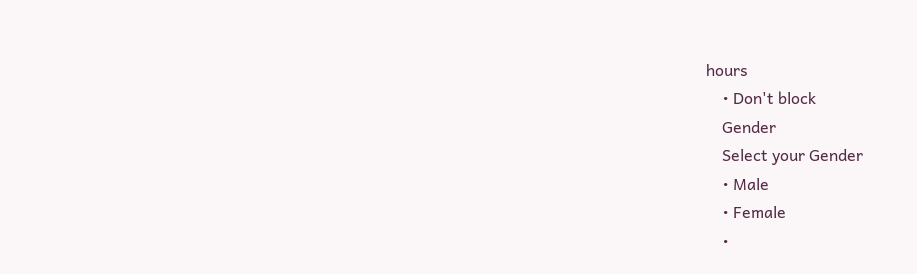hours
    • Don't block
    Gender
    Select your Gender
    • Male
    • Female
    •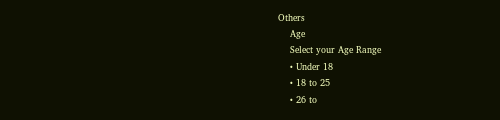Others
    Age
    Select your Age Range
    • Under 18
    • 18 to 25
    • 26 to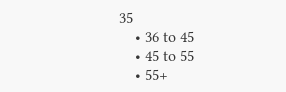35
    • 36 to 45
    • 45 to 55
    • 55+